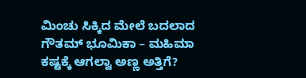ಮಿಂಚು ಸಿಕ್ಕಿದ ಮೇಲೆ ಬದಲಾದ ಗೌತಮ್ ಭೂಮಿಕಾ – ಮಹಿಮಾ ಕಷ್ಟಕ್ಕೆ ಆಗಲ್ವಾ ಅಣ್ಣ ಅತ್ತಿಗೆ?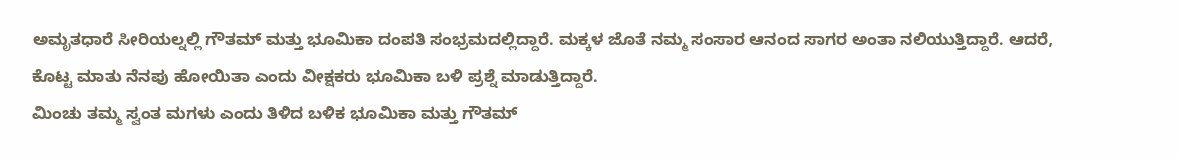ಅಮೃತಧಾರೆ ಸೀರಿಯಲ್ನಲ್ಲಿ ಗೌತಮ್ ಮತ್ತು ಭೂಮಿಕಾ ದಂಪತಿ ಸಂಭ್ರಮದಲ್ಲಿದ್ದಾರೆ. ಮಕ್ಕಳ ಜೊತೆ ನಮ್ಮ ಸಂಸಾರ ಆನಂದ ಸಾಗರ ಅಂತಾ ನಲಿಯುತ್ತಿದ್ದಾರೆ. ಆದರೆ, ಕೊಟ್ಟ ಮಾತು ನೆನಪು ಹೋಯಿತಾ ಎಂದು ವೀಕ್ಷಕರು ಭೂಮಿಕಾ ಬಳಿ ಪ್ರಶ್ನೆ ಮಾಡುತ್ತಿದ್ದಾರೆ.
ಮಿಂಚು ತಮ್ಮ ಸ್ವಂತ ಮಗಳು ಎಂದು ತಿಳಿದ ಬಳಿಕ ಭೂಮಿಕಾ ಮತ್ತು ಗೌತಮ್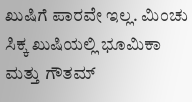ಖುಷಿಗೆ ಪಾರವೇ ಇಲ್ಲ. ಮಿಂಚು ಸಿಕ್ಕ ಖುಷಿಯಲ್ಲಿ ಭೂಮಿಕಾ ಮತ್ತು ಗೌತಮ್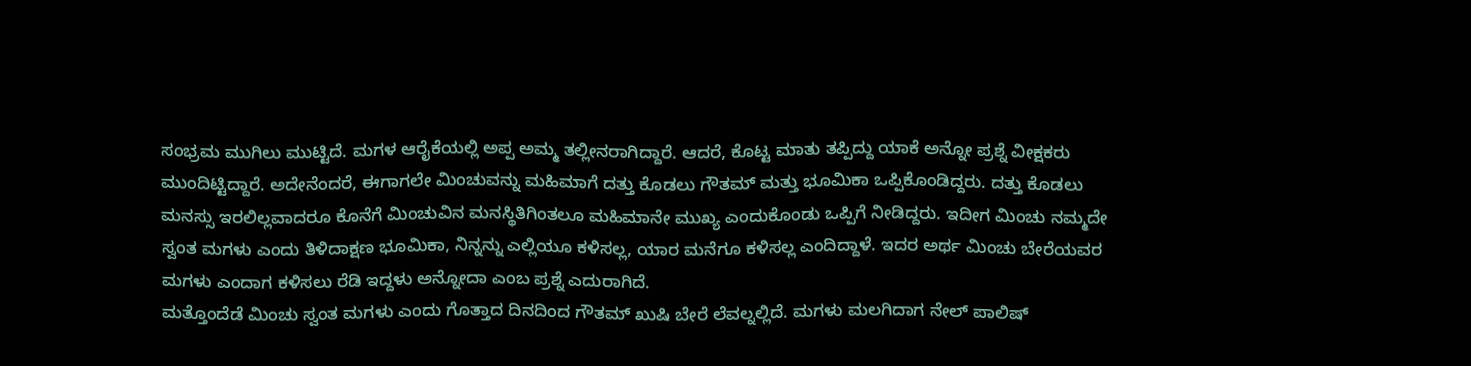ಸಂಭ್ರಮ ಮುಗಿಲು ಮುಟ್ಟಿದೆ. ಮಗಳ ಆರೈಕೆಯಲ್ಲಿ ಅಪ್ಪ ಅಮ್ಮ ತಲ್ಲೀನರಾಗಿದ್ದಾರೆ. ಆದರೆ, ಕೊಟ್ಟ ಮಾತು ತಪ್ಪಿದ್ದು ಯಾಕೆ ಅನ್ನೋ ಪ್ರಶ್ನೆ ವೀಕ್ಷಕರು ಮುಂದಿಟ್ಟಿದ್ದಾರೆ. ಅದೇನೆಂದರೆ, ಈಗಾಗಲೇ ಮಿಂಚುವನ್ನು ಮಹಿಮಾಗೆ ದತ್ತು ಕೊಡಲು ಗೌತಮ್ ಮತ್ತು ಭೂಮಿಕಾ ಒಪ್ಪಿಕೊಂಡಿದ್ದರು. ದತ್ತು ಕೊಡಲು ಮನಸ್ಸು ಇರಲಿಲ್ಲವಾದರೂ ಕೊನೆಗೆ ಮಿಂಚುವಿನ ಮನಸ್ಥಿತಿಗಿಂತಲೂ ಮಹಿಮಾನೇ ಮುಖ್ಯ ಎಂದುಕೊಂಡು ಒಪ್ಪಿಗೆ ನೀಡಿದ್ದರು. ಇದೀಗ ಮಿಂಚು ನಮ್ಮದೇ ಸ್ವಂತ ಮಗಳು ಎಂದು ತಿಳಿದಾಕ್ಷಣ ಭೂಮಿಕಾ, ನಿನ್ನನ್ನು ಎಲ್ಲಿಯೂ ಕಳಿಸಲ್ಲ, ಯಾರ ಮನೆಗೂ ಕಳಿಸಲ್ಲ ಎಂದಿದ್ದಾಳೆ. ಇದರ ಅರ್ಥ ಮಿಂಚು ಬೇರೆಯವರ ಮಗಳು ಎಂದಾಗ ಕಳಿಸಲು ರೆಡಿ ಇದ್ದಳು ಅನ್ನೋದಾ ಎಂಬ ಪ್ರಶ್ನೆ ಎದುರಾಗಿದೆ.
ಮತ್ತೊಂದೆಡೆ ಮಿಂಚು ಸ್ವಂತ ಮಗಳು ಎಂದು ಗೊತ್ತಾದ ದಿನದಿಂದ ಗೌತಮ್ ಖುಷಿ ಬೇರೆ ಲೆವಲ್ನಲ್ಲಿದೆ. ಮಗಳು ಮಲಗಿದಾಗ ನೇಲ್ ಪಾಲಿಷ್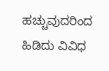ಹಚ್ಚುವುದರಿಂದ ಹಿಡಿದು ವಿವಿಧ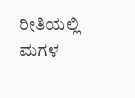ರೀತಿಯಲ್ಲಿ ಮಗಳ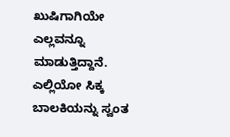ಖುಷಿಗಾಗಿಯೇ ಎಲ್ಲವನ್ನೂ ಮಾಡುತ್ತಿದ್ದಾನೆ. ಎಲ್ಲಿಯೋ ಸಿಕ್ಕ ಬಾಲಕಿಯನ್ನು ಸ್ವಂತ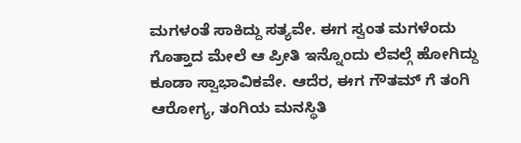ಮಗಳಂತೆ ಸಾಕಿದ್ದು ಸತ್ಯವೇ. ಈಗ ಸ್ವಂತ ಮಗಳೆಂದು ಗೊತ್ತಾದ ಮೇಲೆ ಆ ಪ್ರೀತಿ ಇನ್ನೊಂದು ಲೆವಲ್ಗೆ ಹೋಗಿದ್ದು ಕೂಡಾ ಸ್ವಾಭಾವಿಕವೇ. ಆದೆರ, ಈಗ ಗೌತಮ್ ಗೆ ತಂಗಿ ಆರೋಗ್ಯ, ತಂಗಿಯ ಮನಸ್ಥಿತಿ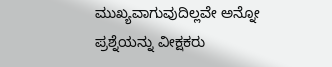ಮುಖ್ಯವಾಗುವುದಿಲ್ಲವೇ ಅನ್ನೋ ಪ್ರಶ್ನೆಯನ್ನು ವೀಕ್ಷಕರು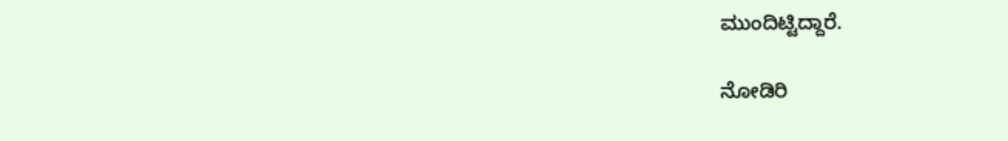ಮುಂದಿಟ್ಟಿದ್ದಾರೆ.

ನೋಡಿರಿ